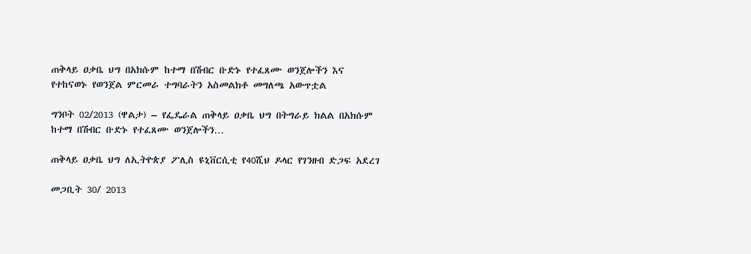ጠቅላይ ዐቃቤ ህግ በአክሱም ከተማ በሽብር ቡድኑ የተፈጸሙ ወንጀሎችን እና የተከናወኑ የወንጀል ምርመራ ተግባራትን አስመልክቶ መግለጫ አውጥቷል

ግንቦት 02/2013 (ዋልታ) – የፌዴራል ጠቅላይ ዐቃቤ ህግ በትግራይ ክልል በአክሱም ከተማ በሽብር ቡድኑ የተፈጸሙ ወንጀሎችን…

ጠቅላይ ዐቃቤ ህግ ለኢትዮጵያ ፖሊስ ዩኒቨርሲቲ የ40ሺህ ዶላር የገንዘብ ድጋፍ አደረገ

መጋቢት 30/ 2013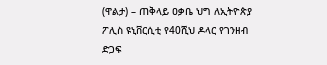(ዋልታ) – ጠቅላይ ዐቃቤ ህግ ለኢትዮጵያ ፖሊስ ዩኒቨርሲቲ የ40ሺህ ዶላር የገንዘብ ድጋፍ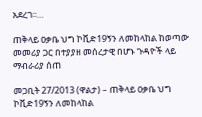አደረገ፡፡…

ጠቅላይ ዐቃቤ ህግ ኮቪድ19ኝን ለመከላከል ከወጣው መመሪያ ጋር በተያያዘ መሰረታዊ በሆኑ ጉዳዮች ላይ ማብራሪያ ሰጠ

መጋቢት 27/2013 (ዋልታ) – ጠቅላይ ዐቃቤ ህግ ኮቪድ19ኝን ለመከላከል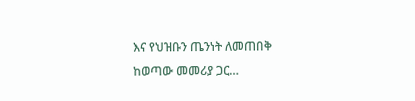እና የህዝቡን ጤንነት ለመጠበቅ ከወጣው መመሪያ ጋር…